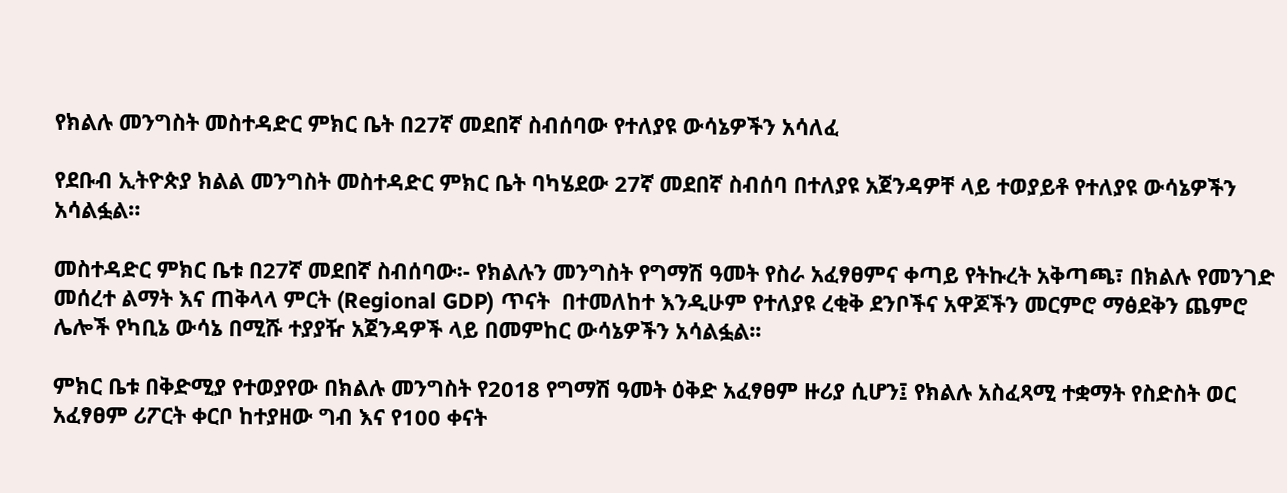የክልሉ መንግስት መስተዳድር ምክር ቤት በ27ኛ መደበኛ ስብሰባው የተለያዩ ውሳኔዎችን አሳለፈ

የደቡብ ኢትዮጵያ ክልል መንግስት መስተዳድር ምክር ቤት ባካሄደው 27ኛ መደበኛ ስብሰባ በተለያዩ አጀንዳዎቸ ላይ ተወያይቶ የተለያዩ ውሳኔዎችን አሳልፏል።

መስተዳድር ምክር ቤቱ በ27ኛ መደበኛ ስብሰባው፡- የክልሉን መንግስት የግማሽ ዓመት የስራ አፈፃፀምና ቀጣይ የትኩረት አቅጣጫ፣ በክልሉ የመንገድ መሰረተ ልማት እና ጠቅላላ ምርት (Regional GDP) ጥናት  በተመለከተ እንዲሁም የተለያዩ ረቂቅ ደንቦችና አዋጆችን መርምሮ ማፅደቅን ጨምሮ ሌሎች የካቢኔ ውሳኔ በሚሹ ተያያዥ አጀንዳዎች ላይ በመምከር ውሳኔዎችን አሳልፏል፡፡

ምክር ቤቱ በቅድሚያ የተወያየው በክልሉ መንግስት የ2018 የግማሽ ዓመት ዕቅድ አፈፃፀም ዙሪያ ሲሆን፤ የክልሉ አስፈጻሚ ተቋማት የስድስት ወር አፈፃፀም ሪፖርት ቀርቦ ከተያዘው ግብ እና የ100 ቀናት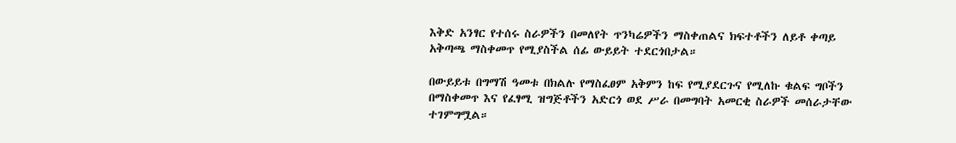እቅድ አንፃር የተሰሩ ስራዎችን በመለየት ጥንካሬዎችን ማስቀጠልና ክፍተቶችን ለይቶ ቀጣይ አቅጣጫ ማስቀመጥ የሚያስችል ሰፊ ውይይት ተደርጎበታል።

በውይይቱ በግማሽ ዓመቱ በክልሉ የማስፈፀም አቅምን ከፍ የሚያደርጉና የሚለኩ ቁልፍ ግቦችን በማስቀመጥ እና የፈፃሚ ዝግጅቶችን አድርጎ ወደ ሥራ በመግባት አመርቂ ስራዎች መሰራታቸው ተገምግሟል።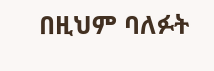በዚህም ባለፉት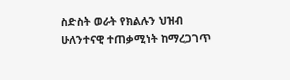ስድስት ወራት የክልሉን ህዝብ ሁለንተናዊ ተጠቃሚነት ከማረጋገጥ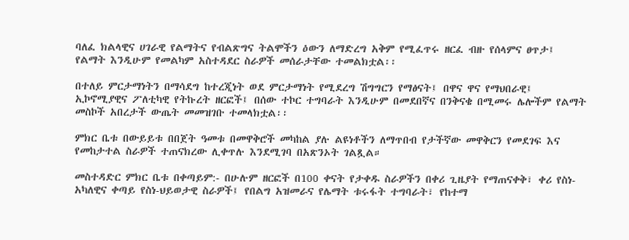ባለፈ ክልላዊና ሀገራዊ የልማትና የብልጽግና ትልሞችን ዕውን ለማድረግ አቅም የሚፈጥሩ ዘርፈ ብዙ የሰላምና ፀጥታ፤ የልማት እንዲሁም የመልካም አስተዳደር ስራዎች መሰራታቸው ተመልክቷል፡፡

በተለይ ምርታማነትን በማሳደግ ከተረጂነት ወደ ምርታማነት የሚደረግ ሽግግርን የማፅናት፤ በዋና ዋና የማህበራዊ፤ ኢኮኖሚያዊና ፖለቲካዊ የትኩረት ዘርፎች፤ በሰው ተኮር ተግባራት እንዲሁም በመደበኛና በንቅናቄ በሚመሩ ሌሎችም የልማት መስኮች አበረታች ውጤት መመዝገቡ ተመላክቷል፡፡

ምክር ቤቱ በውይይቱ በበጀት ዓመቱ በመዋቅሮች መካከል ያሉ ልዩነቶችን ለማጥበብ የታችኛው መዋቅርን የመደገፍ እና የመከታተል ስራዎች ተጠናክረው ሊቀጥሉ እንደሚገባ በአጽንኦት ገልጿል።

መስተዳድር ምክር ቤቱ በቀጣይም:- በሁሉም ዘርፎች በ100 ቀናት የታቀዱ ስራዎችን በቀሪ ጊዜያት የማጠናቀቅ፣ ቀሪ የስነ-አካለዊና ቀጣይ የስነ-ህይወታዊ ስራዎች፤ የበልግ አዝመራና የሌማት ቱሩፋት ተግባራት፣ የከተማ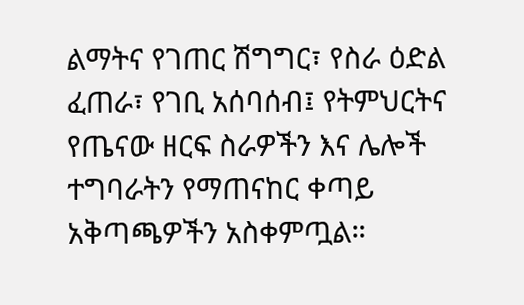ልማትና የገጠር ሽግግር፣ የስራ ዕድል ፈጠራ፣ የገቢ አሰባሰብ፤ የትምህርትና የጤናው ዘርፍ ስራዎችን እና ሌሎች ተግባራትን የማጠናከር ቀጣይ አቅጣጫዎችን አስቀምጧል።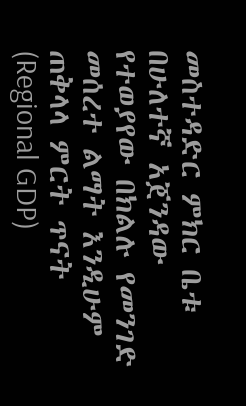መስተዳድር ምክር ቤቱ በሁለተኛ አጀንዳው የተወያየው በክልሉ የመንገድ መሰረተ ልማት እንዲሁም ጠቅላላ ምርት ጥናት (Regional GDP)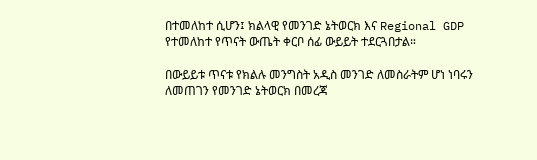በተመለከተ ሲሆን፤ ክልላዊ የመንገድ ኔትወርክ እና Regional GDP የተመለከተ የጥናት ውጤት ቀርቦ ሰፊ ውይይት ተደርጓበታል።

በውይይቱ ጥናቱ የክልሉ መንግስት አዲስ መንገድ ለመስራትም ሆነ ነባሩን ለመጠገን የመንገድ ኔትወርክ በመረጃ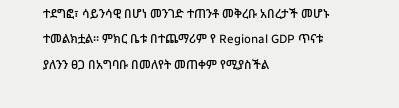ተደግፎ፣ ሳይንሳዊ በሆነ መንገድ ተጠንቶ መቅረቡ አበረታች መሆኑ ተመልክቷል። ምክር ቤቱ በተጨማሪም የ Regional GDP ጥናቱ ያለንን ፀጋ በአግባቡ በመለየት መጠቀም የሚያስችል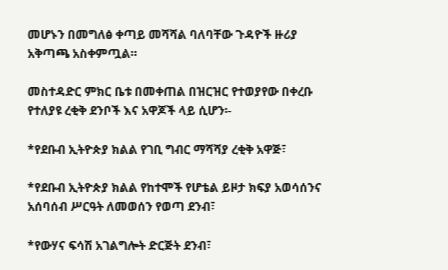መሆኑን በመግለፅ ቀጣይ መሻሻል ባለባቸው ጉዳዮች ዙሪያ አቅጣጫ አስቀምጧል።

መስተዳድር ምክር ቤቱ በመቀጠል በዝርዝር የተወያየው በቀረቡ የተለያዩ ረቂቅ ደንቦች እና አዋጆች ላይ ሲሆን፡-

*የደቡብ ኢትዮጵያ ክልል የገቢ ግብር ማሻሻያ ረቂቅ አዋጅ፣

*የደቡብ ኢትዮጵያ ክልል የከተሞች የሆቴል ይዞታ ክፍያ አወሳሰንና አሰባሰብ ሥርዓት ለመወሰን የወጣ ደንብ፣

*የውሃና ፍሳሽ አገልግሎት ድርጅት ደንብ፣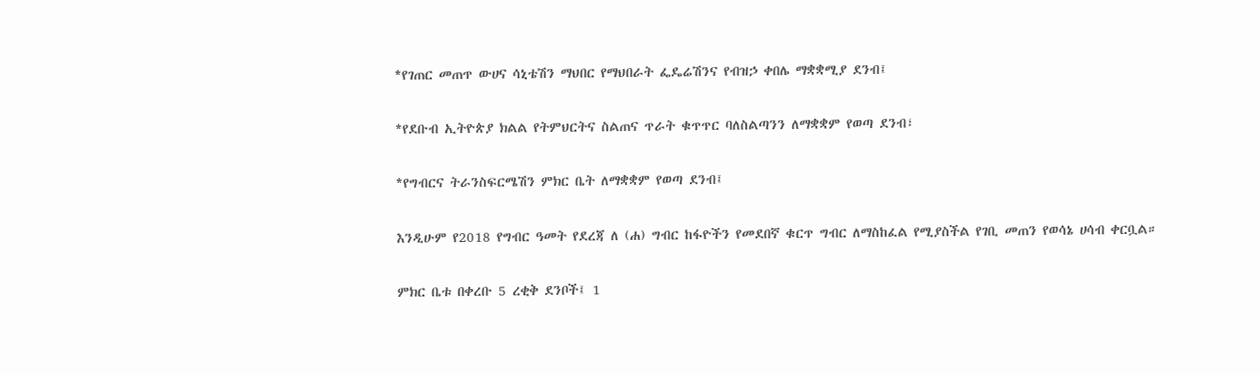*የገጠር መጠጥ ውሀና ሳኒቴሽን ማህበር የማህበራት ፌዴሬሽንና የብዝኃ ቀበሌ ማቋቋሚያ ደንብ፤

*የደቡብ ኢትዮጵያ ክልል የትምህርትና ስልጠና ጥራት ቁጥጥር ባለስልጣንን ለማቋቋም የወጣ ደንብ፣

*የግብርና ትራንስፍርሜሽን ምክር ቤት ለማቋቋም የወጣ ደንብ፤

እንዲሁም የ2018 የግብር ዓመት የደረጃ ለ (ሐ) ግብር ከፋዮችን የመደበኛ ቁርጥ ግብር ለማስከፈል የሚያስችል የገቢ መጠን የወሳኔ ሀሳብ ቀርቧል።

ምክር ቤቱ በቀረቡ 5 ረቂቅ ደንቦች፤ 1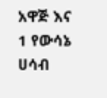አዋጅ እና 1 የውሳኔ ሀሳብ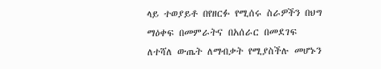ላይ ተወያይቶ በየዘርፉ የሚሰሩ ስራዎችን በህግ ማዕቀፍ በመምራትና በአሰራር በመደገፍ ለተሻለ ውጤት ለማብቃት የሚያስችሉ መሆኑን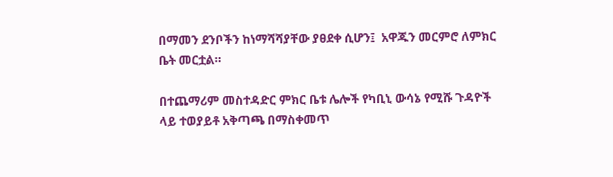በማመን ደንቦችን ከነማሻሻያቸው ያፀደቀ ሲሆን፤  አዋጁን መርምሮ ለምክር ቤት መርቷል።

በተጨማሪም መስተዳድር ምክር ቤቱ ሌሎች የካቢኒ ውሳኔ የሚሹ ጉዳዮች ላይ ተወያይቶ አቅጣጫ በማስቀመጥ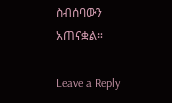ስብሰባውን አጠናቋል።

Leave a Reply